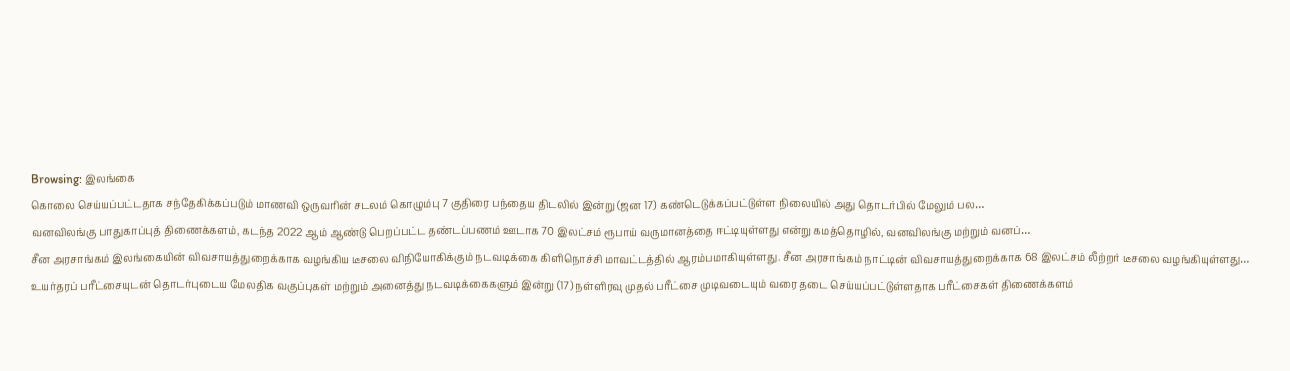Browsing: இலங்கை
கொலை செய்யப்பட்டதாக சந்தேகிக்கப்படும் மாணவி ஒருவரின் சடலம் கொழும்பு 7 குதிரை பந்தைய திடலில் இன்று (ஜன 17) கண்டெடுக்கப்பட்டுள்ள நிலையில் அது தொடர்பில் மேலும் பல…
வனவிலங்கு பாதுகாப்புத் திணைக்களம், கடந்த 2022 ஆம் ஆண்டு பெறப்பட்ட தண்டப்பணம் ஊடாக 70 இலட்சம் ரூபாய் வருமானத்தை ஈட்டியுள்ளது என்று கமத்தொழில், வனவிலங்கு மற்றும் வனப்…
சீன அரசாங்கம் இலங்கையின் விவசாயத்துறைக்காக வழங்கிய டீசலை விநியோகிக்கும் நடவடிக்கை கிளிநொச்சி மாவட்டத்தில் ஆரம்பமாகியுள்ளது. சீன அரசாங்கம் நாட்டின் விவசாயத்துறைக்காக 68 இலட்சம் லீற்றர் டீசலை வழங்கியுள்ளது…
உயர்தரப் பரீட்சையுடன் தொடர்புடைய மேலதிக வகுப்புகள் மற்றும் அனைத்து நடவடிக்கைகளும் இன்று (17) நள்ளிரவு முதல் பரீட்சை முடிவடையும் வரை தடை செய்யப்பட்டுள்ளதாக பரீட்சைகள் திணைக்களம்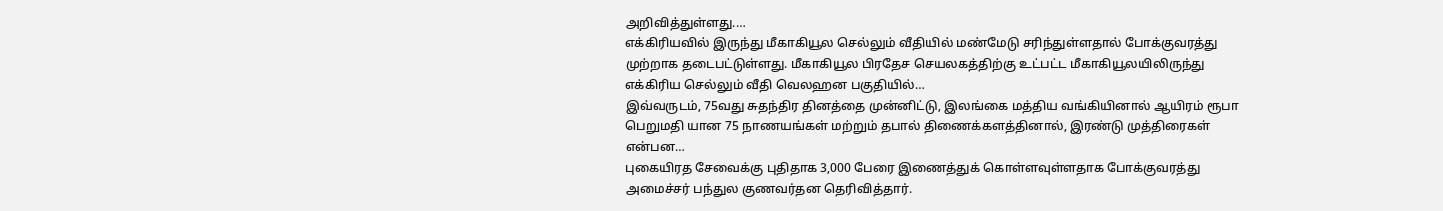அறிவித்துள்ளது.…
எக்கிரியவில் இருந்து மீகாகியூல செல்லும் வீதியில் மண்மேடு சரிந்துள்ளதால் போக்குவரத்து முற்றாக தடைபட்டுள்ளது. மீகாகியூல பிரதேச செயலகத்திற்கு உட்பட்ட மீகாகியூலயிலிருந்து எக்கிரிய செல்லும் வீதி வெலஹன பகுதியில்…
இவ்வருடம், 75வது சுதந்திர தினத்தை முன்னிட்டு, இலங்கை மத்திய வங்கியினால் ஆயிரம் ரூபா பெறுமதி யான 75 நாணயங்கள் மற்றும் தபால் திணைக்களத்தினால், இரண்டு முத்திரைகள் என்பன…
புகையிரத சேவைக்கு புதிதாக 3,000 பேரை இணைத்துக் கொள்ளவுள்ளதாக போக்குவரத்து அமைச்சர் பந்துல குணவர்தன தெரிவித்தார்.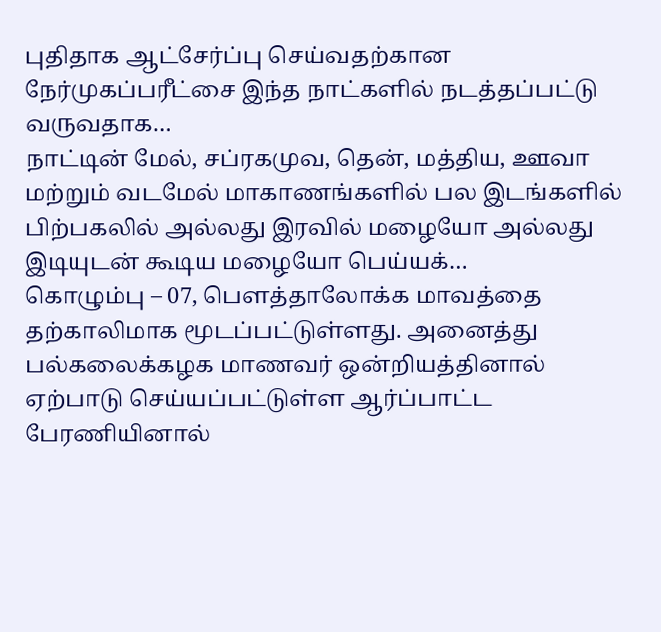புதிதாக ஆட்சேர்ப்பு செய்வதற்கான நேர்முகப்பரீட்சை இந்த நாட்களில் நடத்தப்பட்டு வருவதாக…
நாட்டின் மேல், சப்ரகமுவ, தென், மத்திய, ஊவா மற்றும் வடமேல் மாகாணங்களில் பல இடங்களில் பிற்பகலில் அல்லது இரவில் மழையோ அல்லது இடியுடன் கூடிய மழையோ பெய்யக்…
கொழும்பு – 07, பௌத்தாலோக்க மாவத்தை தற்காலிமாக மூடப்பட்டுள்ளது. அனைத்து பல்கலைக்கழக மாணவர் ஒன்றியத்தினால் ஏற்பாடு செய்யப்பட்டுள்ள ஆர்ப்பாட்ட பேரணியினால்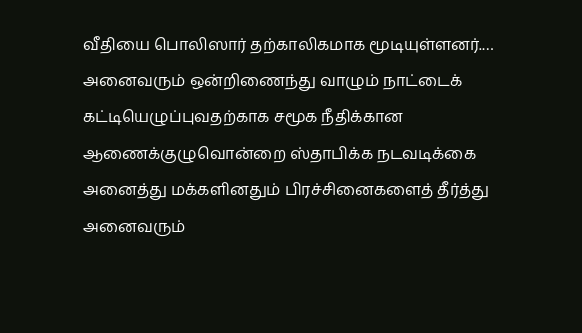வீதியை பொலிஸார் தற்காலிகமாக மூடியுள்ளனர்.…
அனைவரும் ஒன்றிணைந்து வாழும் நாட்டைக் கட்டியெழுப்புவதற்காக சமூக நீதிக்கான ஆணைக்குழுவொன்றை ஸ்தாபிக்க நடவடிக்கை
அனைத்து மக்களினதும் பிரச்சினைகளைத் தீர்த்து அனைவரும்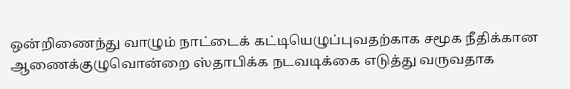ஒன்றிணைந்து வாழும் நாட்டைக் கட்டியெழுப்புவதற்காக சமூக நீதிக்கான ஆணைக்குழுவொன்றை ஸ்தாபிக்க நடவடிக்கை எடுத்து வருவதாக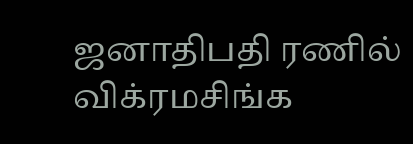ஜனாதிபதி ரணில் விக்ரமசிங்க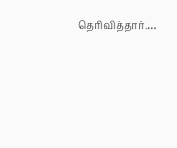தெரிவித்தார்.…